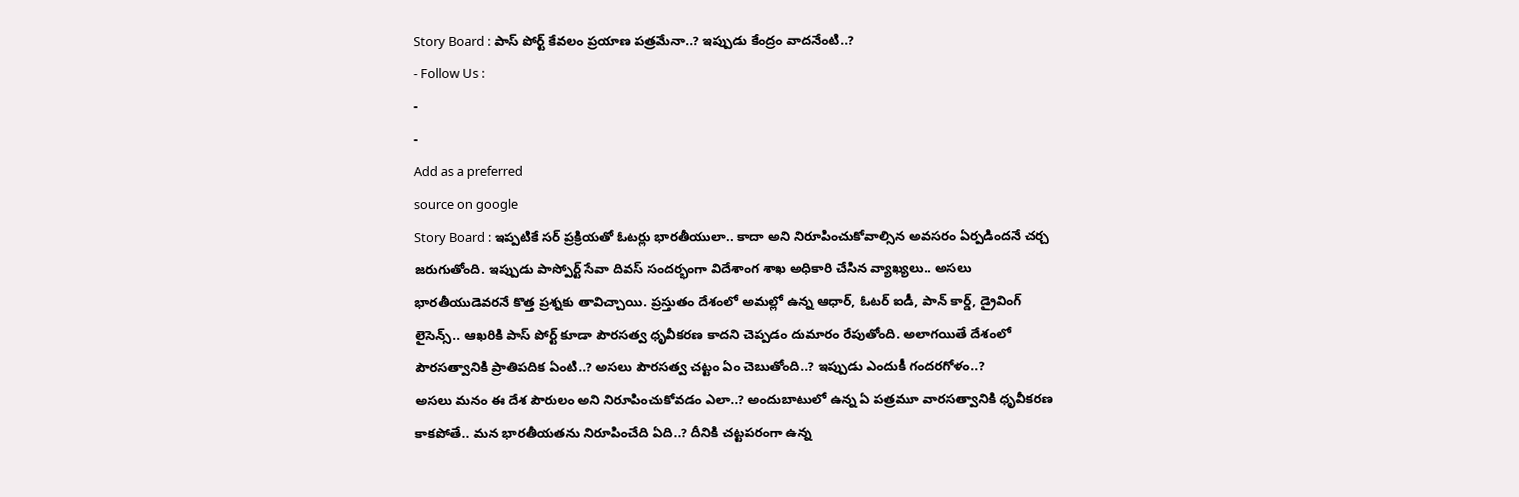Story Board : పాస్ పోర్ట్ కేవలం ప్రయాణ పత్రమేనా..? ఇప్పుడు కేంద్రం వాదనేంటి..?
- Follow Us :
-
-
Add as a preferred
source on google
Story Board : ఇప్పటికే సర్ ప్రక్రియతో ఓటర్లు భారతీయులా.. కాదా అని నిరూపించుకోవాల్సిన అవసరం ఏర్పడిందనే చర్చ జరుగుతోంది. ఇప్పుడు పాస్పోర్ట్ సేవా దివస్ సందర్భంగా విదేశాంగ శాఖ అధికారి చేసిన వ్యాఖ్యలు.. అసలు భారతీయుడెవరనే కొత్త ప్రశ్నకు తావిచ్చాయి. ప్రస్తుతం దేశంలో అమల్లో ఉన్న ఆధార్, ఓటర్ ఐడీ, పాన్ కార్డ్, డ్రైవింగ్ లైసెన్స్.. ఆఖరికి పాస్ పోర్ట్ కూడా పౌరసత్వ ధృవీకరణ కాదని చెప్పడం దుమారం రేపుతోంది. అలాగయితే దేశంలో పౌరసత్వానికి ప్రాతిపదిక ఏంటి..? అసలు పౌరసత్వ చట్టం ఏం చెబుతోంది..? ఇప్పుడు ఎందుకీ గందరగోళం..?
అసలు మనం ఈ దేశ పౌరులం అని నిరూపించుకోవడం ఎలా..? అందుబాటులో ఉన్న ఏ పత్రమూ వారసత్వానికి ధృవీకరణ కాకపోతే.. మన భారతీయతను నిరూపించేది ఏది..? దీనికి చట్టపరంగా ఉన్న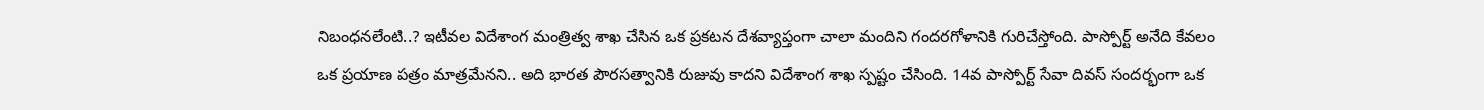నిబంధనలేంటి..? ఇటీవల విదేశాంగ మంత్రిత్వ శాఖ చేసిన ఒక ప్రకటన దేశవ్యాప్తంగా చాలా మందిని గందరగోళానికి గురిచేస్తోంది. పాస్పోర్ట్ అనేది కేవలం ఒక ప్రయాణ పత్రం మాత్రమేనని.. అది భారత పౌరసత్వానికి రుజువు కాదని విదేశాంగ శాఖ స్పష్టం చేసింది. 14వ పాస్పోర్ట్ సేవా దివస్ సందర్భంగా ఒక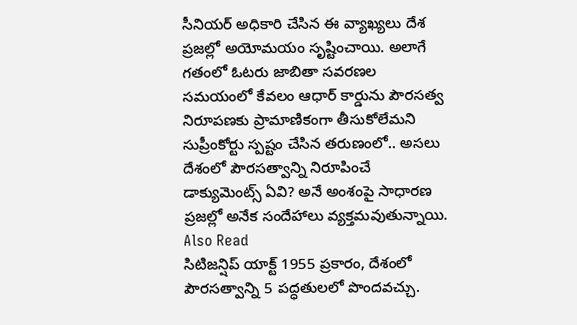సీనియర్ అధికారి చేసిన ఈ వ్యాఖ్యలు దేశ ప్రజల్లో అయోమయం సృష్టించాయి. అలాగే గతంలో ఓటరు జాబితా సవరణల సమయంలో కేవలం ఆధార్ కార్డును పౌరసత్వ నిరూపణకు ప్రామాణికంగా తీసుకోలేమని సుప్రీంకోర్టు స్పష్టం చేసిన తరుణంలో.. అసలు దేశంలో పౌరసత్వాన్ని నిరూపించే డాక్యుమెంట్స్ ఏవి? అనే అంశంపై సాధారణ ప్రజల్లో అనేక సందేహాలు వ్యక్తమవుతున్నాయి.
Also Read
సిటిజన్షిప్ యాక్ట్ 1955 ప్రకారం, దేశంలో పౌరసత్వాన్ని 5 పద్ధతులలో పొందవచ్చు.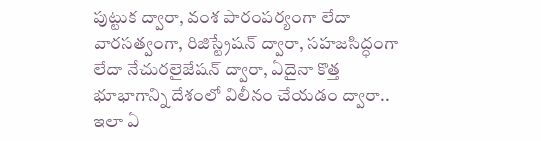పుట్టుక ద్వారా, వంశ పారంపర్యంగా లేదా వారసత్వంగా, రిజిస్ట్రేషన్ ద్వారా, సహజసిద్ధంగా లేదా నేచురలైజేషన్ ద్వారా, ఏదైనా కొత్త భూభాగాన్ని దేశంలో విలీనం చేయడం ద్వారా.. ఇలా ఏ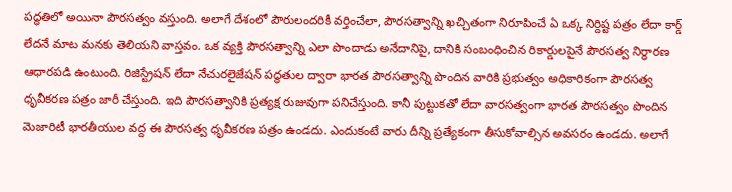పద్ధతిలో అయినా పౌరసత్వం వస్తుంది. అలాగే దేశంలో పౌరులందరికీ వర్తించేలా, పౌరసత్వాన్ని ఖచ్చితంగా నిరూపించే ఏ ఒక్క నిర్దిష్ట పత్రం లేదా కార్డ్ లేదనే మాట మనకు తెలియని వాస్తవం. ఒక వ్యక్తి పౌరసత్వాన్ని ఎలా పొందాడు అనేదానిపై, దానికి సంబంధించిన రికార్డులపైనే పౌరసత్వ నిర్ధారణ ఆధారపడి ఉంటుంది. రిజిస్ట్రేషన్ లేదా నేచురలైజేషన్ పద్ధతుల ద్వారా భారత పౌరసత్వాన్ని పొందిన వారికి ప్రభుత్వం అధికారికంగా పౌరసత్వ ధృవీకరణ పత్రం జారీ చేస్తుంది. ఇది పౌరసత్వానికి ప్రత్యక్ష రుజువుగా పనిచేస్తుంది. కానీ పుట్టుకతో లేదా వారసత్వంగా భారత పౌరసత్వం పొందిన మెజారిటీ భారతీయుల వద్ద ఈ పౌరసత్వ ధృవీకరణ పత్రం ఉండదు. ఎందుకంటే వారు దీన్ని ప్రత్యేకంగా తీసుకోవాల్సిన అవసరం ఉండదు. అలాగే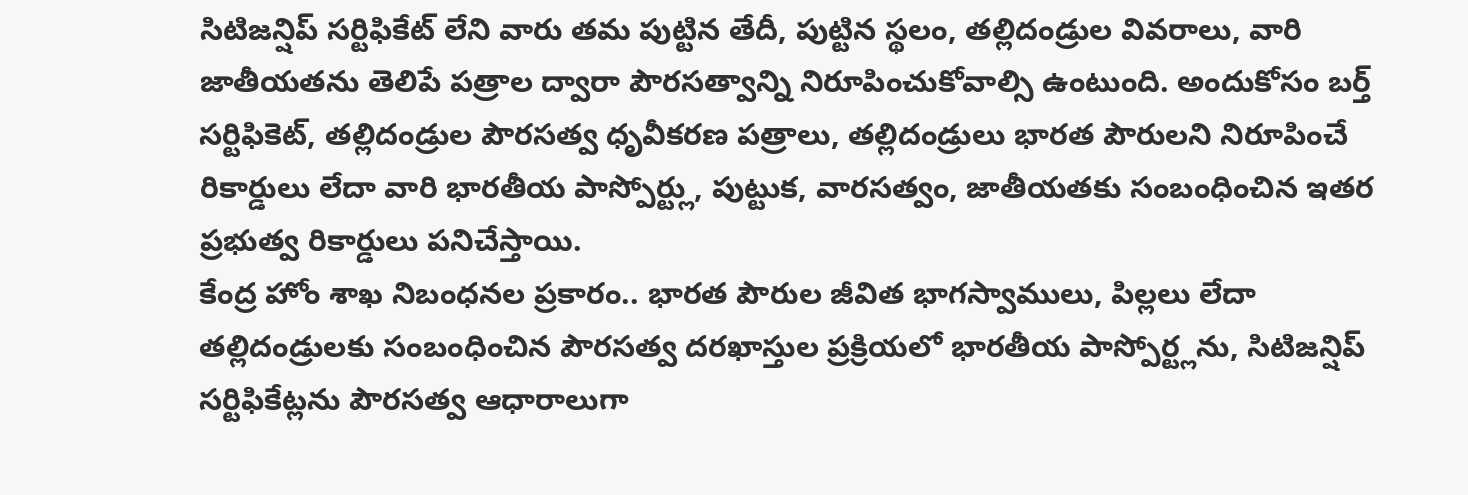సిటిజన్షిప్ సర్టిఫికేట్ లేని వారు తమ పుట్టిన తేదీ, పుట్టిన స్థలం, తల్లిదండ్రుల వివరాలు, వారి జాతీయతను తెలిపే పత్రాల ద్వారా పౌరసత్వాన్ని నిరూపించుకోవాల్సి ఉంటుంది. అందుకోసం బర్త్ సర్టిఫికెట్, తల్లిదండ్రుల పౌరసత్వ ధృవీకరణ పత్రాలు, తల్లిదండ్రులు భారత పౌరులని నిరూపించే రికార్డులు లేదా వారి భారతీయ పాస్పోర్ట్లు, పుట్టుక, వారసత్వం, జాతీయతకు సంబంధించిన ఇతర ప్రభుత్వ రికార్డులు పనిచేస్తాయి.
కేంద్ర హోం శాఖ నిబంధనల ప్రకారం.. భారత పౌరుల జీవిత భాగస్వాములు, పిల్లలు లేదా తల్లిదండ్రులకు సంబంధించిన పౌరసత్వ దరఖాస్తుల ప్రక్రియలో భారతీయ పాస్పోర్ట్లను, సిటిజన్షిప్ సర్టిఫికేట్లను పౌరసత్వ ఆధారాలుగా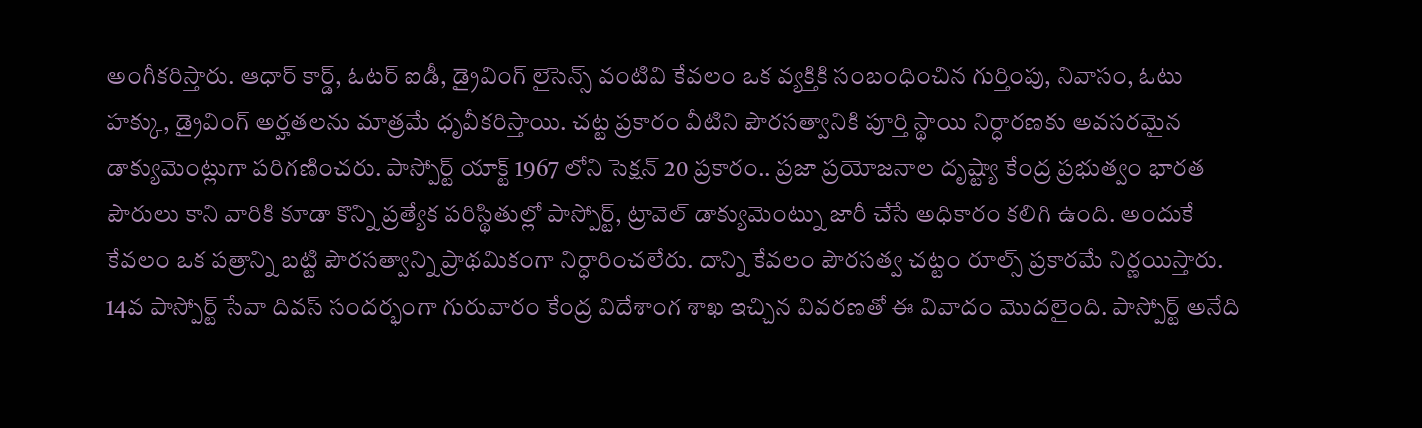అంగీకరిస్తారు. ఆధార్ కార్డ్, ఓటర్ ఐడీ, డ్రైవింగ్ లైసెన్స్ వంటివి కేవలం ఒక వ్యక్తికి సంబంధించిన గుర్తింపు, నివాసం, ఓటు హక్కు, డ్రైవింగ్ అర్హతలను మాత్రమే ధృవీకరిస్తాయి. చట్ట ప్రకారం వీటిని పౌరసత్వానికి పూర్తి స్థాయి నిర్ధారణకు అవసరమైన డాక్యుమెంట్లుగా పరిగణించరు. పాస్పోర్ట్ యాక్ట్ 1967 లోని సెక్షన్ 20 ప్రకారం.. ప్రజా ప్రయోజనాల దృష్ట్యా కేంద్ర ప్రభుత్వం భారత పౌరులు కాని వారికి కూడా కొన్ని ప్రత్యేక పరిస్థితుల్లో పాస్పోర్ట్, ట్రావెల్ డాక్యుమెంట్ను జారీ చేసే అధికారం కలిగి ఉంది. అందుకే కేవలం ఒక పత్రాన్ని బట్టి పౌరసత్వాన్ని ప్రాథమికంగా నిర్ధారించలేరు. దాన్ని కేవలం పౌరసత్వ చట్టం రూల్స్ ప్రకారమే నిర్ణయిస్తారు.
14వ పాస్పోర్ట్ సేవా దివస్ సందర్భంగా గురువారం కేంద్ర విదేశాంగ శాఖ ఇచ్చిన వివరణతో ఈ వివాదం మొదలైంది. పాస్పోర్ట్ అనేది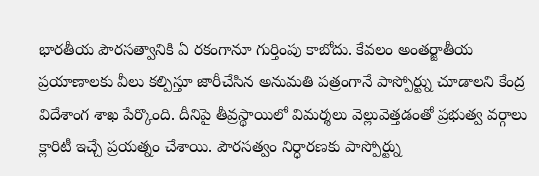భారతీయ పౌరసత్వానికి ఏ రకంగానూ గుర్తింపు కాబోదు. కేవలం అంతర్జాతీయ ప్రయాణాలకు వీలు కల్పిస్తూ జారీచేసిన అనుమతి పత్రంగానే పాస్పోర్ట్ను చూడాలని కేంద్ర విదేశాంగ శాఖ పేర్కొంది. దీనిపై తీవ్రస్థాయిలో విమర్శలు వెల్లువెత్తడంతో ప్రభుత్వ వర్గాలు క్లారిటీ ఇచ్చే ప్రయత్నం చేశాయి. పౌరసత్వం నిర్ధారణకు పాస్పోర్ట్ను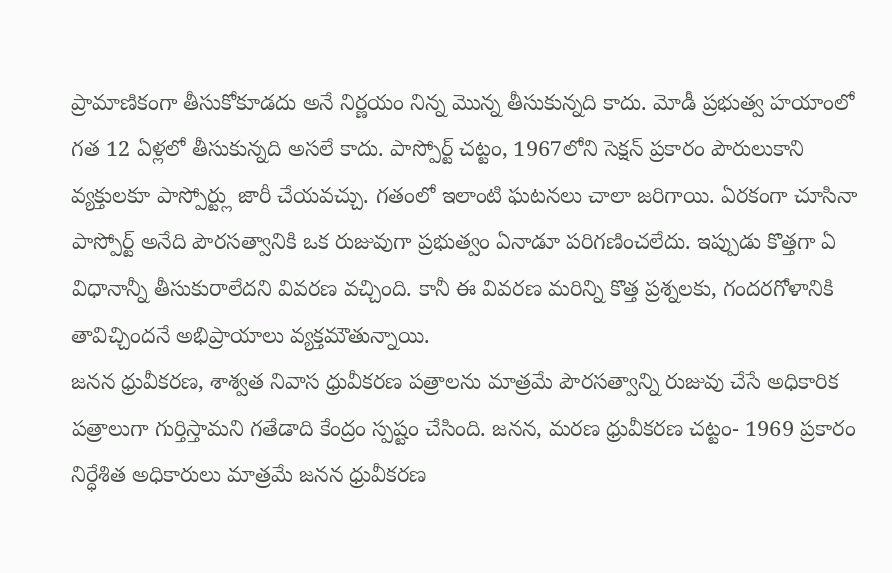ప్రామాణికంగా తీసుకోకూడదు అనే నిర్ణయం నిన్న మొన్న తీసుకున్నది కాదు. మోడీ ప్రభుత్వ హయాంలో గత 12 ఏళ్లలో తీసుకున్నది అసలే కాదు. పాస్పోర్ట్ చట్టం, 1967లోని సెక్షన్ ప్రకారం పౌరులుకాని వ్యక్తులకూ పాస్పోర్ట్లు జారీ చేయవచ్చు. గతంలో ఇలాంటి ఘటనలు చాలా జరిగాయి. ఏరకంగా చూసినా పాస్పోర్ట్ అనేది పౌరసత్వానికి ఒక రుజువుగా ప్రభుత్వం ఏనాడూ పరిగణించలేదు. ఇప్పుడు కొత్తగా ఏ విధానాన్నీ తీసుకురాలేదని వివరణ వచ్చింది. కానీ ఈ వివరణ మరిన్ని కొత్త ప్రశ్నలకు, గందరగోళానికి తావిచ్చిందనే అభిప్రాయాలు వ్యక్తమౌతున్నాయి.
జనన ధ్రువీకరణ, శాశ్వత నివాస ధ్రువీకరణ పత్రాలను మాత్రమే పౌరసత్వాన్ని రుజువు చేసే అధికారిక పత్రాలుగా గుర్తిస్తామని గతేడాది కేంద్రం స్పష్టం చేసింది. జనన, మరణ ధ్రువీకరణ చట్టం- 1969 ప్రకారం నిర్ధేశిత అధికారులు మాత్రమే జనన ధ్రువీకరణ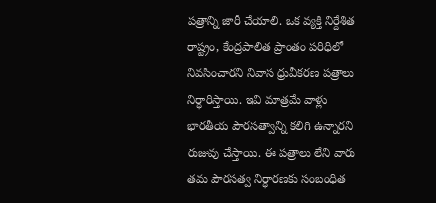పత్రాన్ని జారీ చేయాలి. ఒక వ్యక్తి నిర్దేశిత రాష్ట్రం, కేంద్రపాలిత ప్రాంతం పరిధిలో నివసించారని నివాస ధ్రువీకరణ పత్రాలు నిర్ధారిస్తాయి. ఇవి మాత్రమే వాళ్లు భారతీయ పౌరసత్వాన్ని కలిగి ఉన్నారని రుజువు చేస్తాయి. ఈ పత్రాలు లేని వారు తమ పౌరసత్వ నిర్ధారణకు సంబంధిత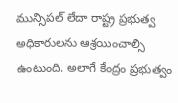మున్సిపల్ లేదా రాష్ట్ర ప్రభుత్వ అధికారులను ఆశ్రయించాల్సి ఉంటుంది. అలాగే కేంద్రం ప్రభుత్వం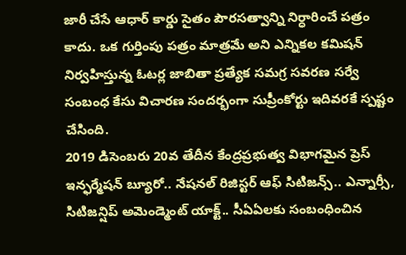జారీ చేసే ఆధార్ కార్డు సైతం పౌరసత్వాన్ని నిర్ధారించే పత్రం కాదు. ఒక గుర్తింపు పత్రం మాత్రమే అని ఎన్నికల కమిషన్ నిర్వహిస్తున్న ఓటర్ల జాబితా ప్రత్యేక సమగ్ర సవరణ సర్వే సంబంధ కేసు విచారణ సందర్భంగా సుప్రీంకోర్టు ఇదివరకే స్పష్టం చేసింది.
2019 డిసెంబరు 20వ తేదీన కేంద్రప్రభుత్వ విభాగమైన ప్రెస్ ఇన్ఫర్మేషన్ బ్యూరో.. నేషనల్ రిజిస్టర్ ఆఫ్ సిటిజన్స్.. ఎన్నార్సీ, సిటిజన్షిప్ అమెండ్మెంట్ యాక్ట్.. సీఏఏలకు సంబంధించిన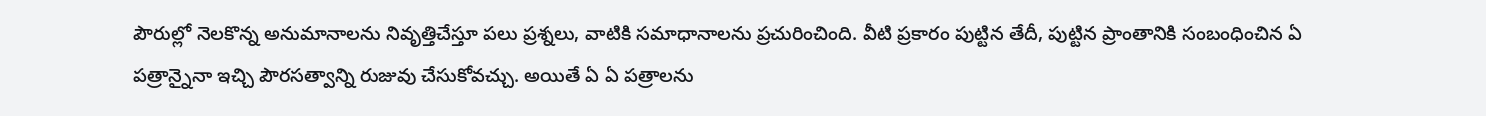పౌరుల్లో నెలకొన్న అనుమానాలను నివృత్తిచేస్తూ పలు ప్రశ్నలు, వాటికి సమాధానాలను ప్రచురించింది. వీటి ప్రకారం పుట్టిన తేదీ, పుట్టిన ప్రాంతానికి సంబంధించిన ఏ పత్రాన్నైనా ఇచ్చి పౌరసత్వాన్ని రుజువు చేసుకోవచ్చు. అయితే ఏ ఏ పత్రాలను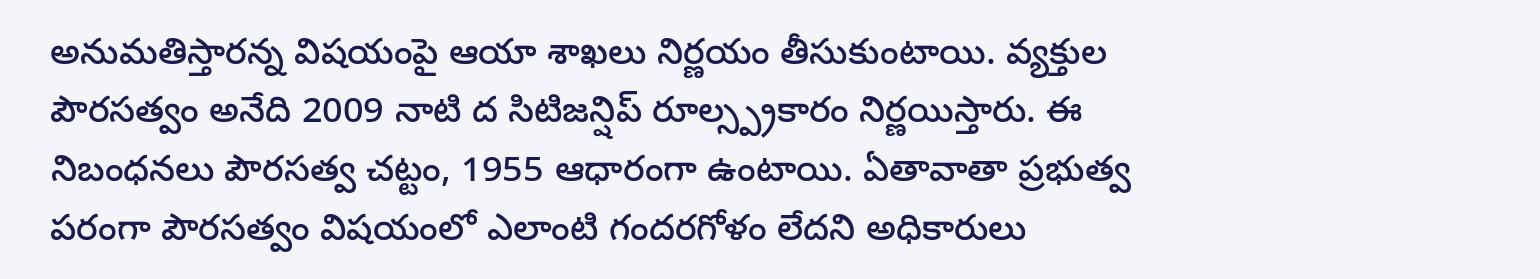అనుమతిస్తారన్న విషయంపై ఆయా శాఖలు నిర్ణయం తీసుకుంటాయి. వ్యక్తుల పౌరసత్వం అనేది 2009 నాటి ద సిటిజన్షిప్ రూల్స్ప్రకారం నిర్ణయిస్తారు. ఈ నిబంధనలు పౌరసత్వ చట్టం, 1955 ఆధారంగా ఉంటాయి. ఏతావాతా ప్రభుత్వ పరంగా పౌరసత్వం విషయంలో ఎలాంటి గందరగోళం లేదని అధికారులు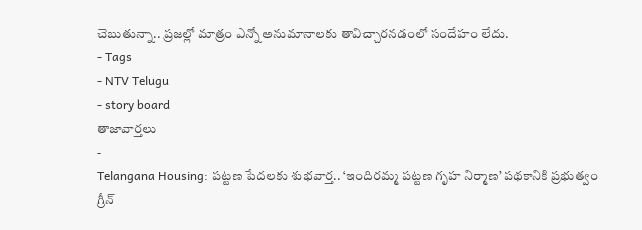చెబుతున్నా.. ప్రజల్లో మాత్రం ఎన్నో అనుమానాలకు తావిచ్చారనడంలో సందేహం లేదు.
- Tags
- NTV Telugu
- story board
తాజావార్తలు
-
Telangana Housing: పట్టణ పేదలకు శుభవార్త.. ‘ఇందిరమ్మ పట్టణ గృహ నిర్మాణ’ పథకానికి ప్రభుత్వం గ్రీన్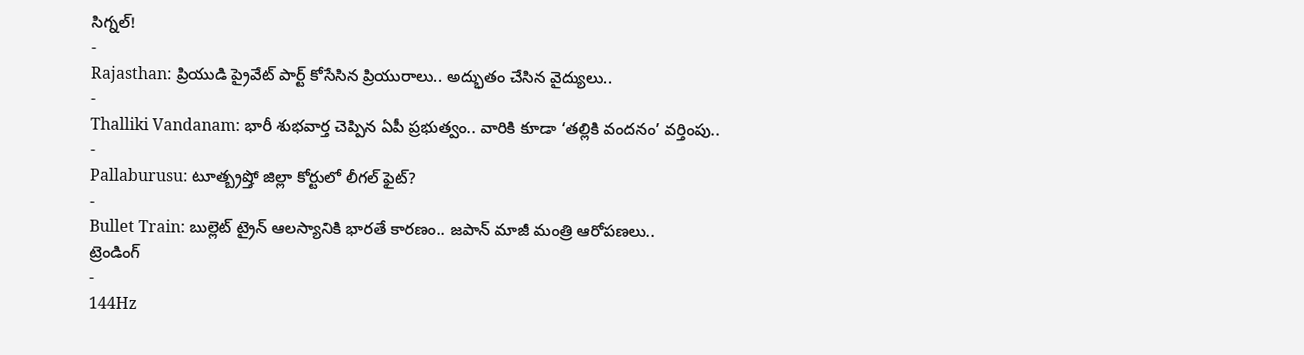సిగ్నల్!
-
Rajasthan: ప్రియుడి ప్రైవేట్ పార్ట్ కోసేసిన ప్రియురాలు.. అద్భుతం చేసిన వైద్యులు..
-
Thalliki Vandanam: భారీ శుభవార్త చెప్పిన ఏపీ ప్రభుత్వం.. వారికి కూడా ‘తల్లికి వందనం’ వర్తింపు..
-
Pallaburusu: టూత్బ్రష్తో జిల్లా కోర్టులో లీగల్ ఫైట్?
-
Bullet Train: బుల్లెట్ ట్రైన్ ఆలస్యానికి భారతే కారణం.. జపాన్ మాజీ మంత్రి ఆరోపణలు..
ట్రెండింగ్
-
144Hz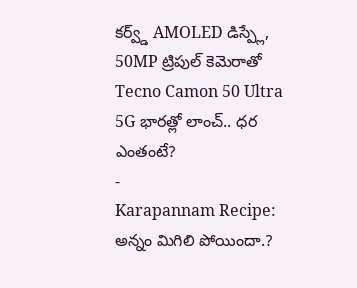కర్వ్డ్ AMOLED డిస్ప్లే, 50MP ట్రిపుల్ కెమెరాతో Tecno Camon 50 Ultra 5G భారత్లో లాంచ్.. ధర ఎంతంటే?
-
Karapannam Recipe: అన్నం మిగిలి పోయిందా.?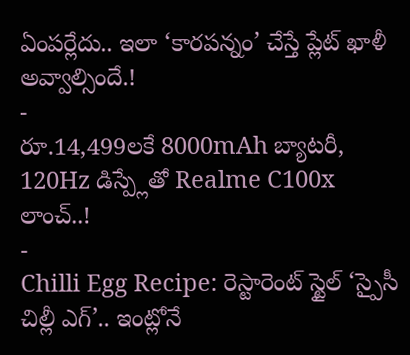ఏంపర్లేదు.. ఇలా ‘కారపన్నం’ చేస్తే ప్లేట్ ఖాళీ అవ్వాల్సిందే.!
-
రూ.14,499లకే 8000mAh బ్యాటరీ, 120Hz డిస్ప్లేతో Realme C100x లాంచ్..!
-
Chilli Egg Recipe: రెస్టారెంట్ స్టైల్ ‘స్పైసీ చిల్లీ ఎగ్’.. ఇంట్లోనే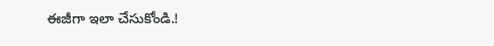ఈజీగా ఇలా చేసుకోండి.!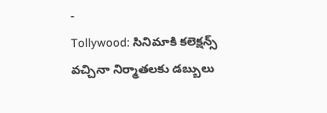-
Tollywood: సినిమాకి కలెక్షన్స్ వచ్చినా నిర్మాతలకు డబ్బులు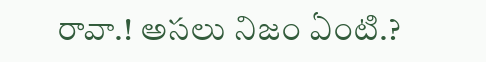రావా.! అసలు నిజం ఏంటి.?